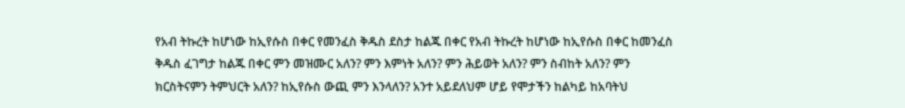የአብ ትኩረት ከሆነው ከኢየሱስ በቀር የመንፈስ ቅዱስ ደስታ ከልጁ በቀር የአብ ትኩረት ከሆነው ከኢየሱስ በቀር ከመንፈስ ቅዱስ ፈገግታ ከልጁ በቀር ምን መዝሙር አለን? ምን እምነት አለን? ምን ሕይወት አለን? ምን ስብከት አለን? ምን ክርስትናምን ትምህርት አለን? ከኢየሱስ ውጪ ምን እንላለን? አንተ አይደለህም ሆይ የሞታችን ከልካይ ከአባትህ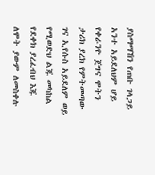ያስማማኸን የጠቡ ገላጋይ አንተ አይደለህም ሆይ የቀራንዮ ጀግና ሞትን ታሪክ ያረክ የምትመጣው ገና ኢየሱስ አይደለም ወይ የሚወድህ ልጁ መካከል የደቀክ ያረፈብህ እጁ ለሞት ያውም ለመስቀሉ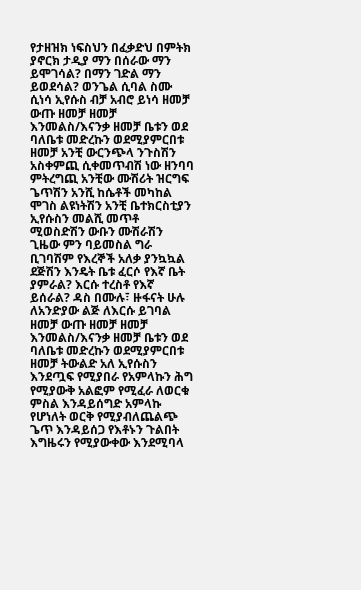የታዘዝክ ነፍስህን በፈቃድህ በምትክ ያኖርክ ታዲያ ማን በሰራው ማን ይሞገሳል? በማን ገድል ማን ይወደሳል? ወንጌል ሲባል ስሙ ሲነሳ ኢየሱስ ብቻ አብሮ ይነሳ ዘመቻ ውጡ ዘመቻ ዘመቻ እንመልስ/እናንቃ ዘመቻ ቤቱን ወደ ባለቤቱ መድረኩን ወደሚያምርበቱ ዘመቻ አንቺ ውርንጭላ ንጉስሽን አስቀምጪ ሲቀመጥብሽ ነው ዘንባባ ምትረግጪ አንቺው ሙሽሪት ዝርግፍ ጌጥሽን አንሺ ከሴቶች መካከል ሞገስ ልዩነትሽን አንቺ ቤተክርስቲያን ኢየሱስን መልሺ መጥቶ ሚወስድሽን ውቡን ሙሽራሽን ጊዜው ምን ባይመስል ግራ ቢገባሽም የእረኞች አለቃ ያንኳኳል ደጅሽን እንዴት ቤቱ ፈርሶ የእኛ ቤት ያምራል? እርሱ ተረስቶ የእኛ ይሰራል? ዳስ በሙሉ፣ ዙፋናት ሁሉ ለአንድያው ልጅ ለእርሱ ይገባል ዘመቻ ውጡ ዘመቻ ዘመቻ እንመልስ/እናንቃ ዘመቻ ቤቱን ወደ ባለቤቱ መድረኩን ወደሚያምርበቱ ዘመቻ ትውልድ አለ ኢየሱስን እንደጧፍ የሚያበራ የአምላኩን ሕግ የሚያውቅ አልፎም የሚፈራ ለወርቁ ምስል እንዳይሰግድ አምላኩ የሆነለት ወርቅ የሚያብለጨልጭ ጌጥ እንዳይሰጋ የእቶኑን ጉልበት እግዜሩን የሚያውቀው እንደሚባላ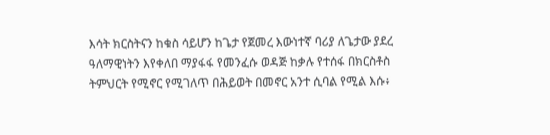እሳት ክርስትናን ከቁስ ሳይሆን ከጌታ የጀመረ እውነተኛ ባሪያ ለጌታው ያደረ ዓለማዊነትን እየቀለበ ማያፋፋ የመንፈሱ ወዳጅ ከቃሉ የተሰፋ በክርስቶስ ትምህርት የሚኖር የሚገለጥ በሕይወት በመኖር አንተ ሲባል የሚል እሱ፥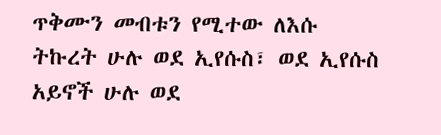ጥቅሙን መብቱን የሚተው ለእሱ ትኩረት ሁሉ ወደ ኢየሱስ፣ ወደ ኢየሱስ አይኖች ሁሉ ወደ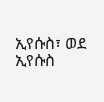ኢየሱስ፣ ወደ ኢየሱስ